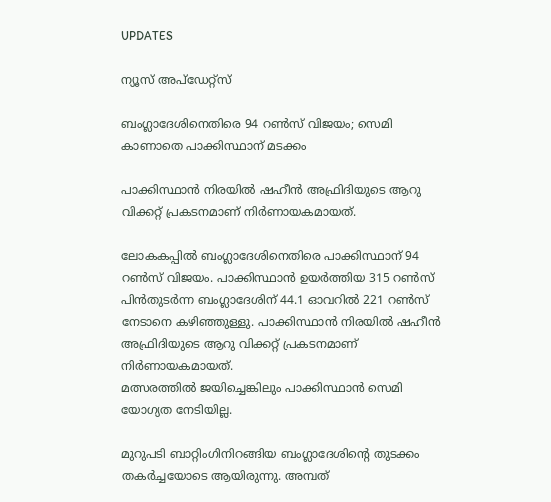UPDATES

ന്യൂസ് അപ്ഡേറ്റ്സ്

ബംഗ്ലാദേശിനെതിരെ 94 റണ്‍സ് വിജയം; സെമി കാണാതെ പാക്കിസ്ഥാന് മടക്കം

പാക്കിസ്ഥാന്‍ നിരയില്‍ ഷഹീന്‍ അഫ്രിദിയുടെ ആറു വിക്കറ്റ് പ്രകടനമാണ് നിര്‍ണായകമായത്.

ലോകകപ്പില്‍ ബംഗ്ലാദേശിനെതിരെ പാക്കിസ്ഥാന് 94 റണ്‍സ് വിജയം. പാക്കിസ്ഥാന്‍ ഉയര്‍ത്തിയ 315 റണ്‍സ് പിന്‍തുടര്‍ന്ന ബംഗ്ലാദേശിന് 44.1 ഓവറില്‍ 221 റണ്‍സ് നേടാനെ കഴിഞ്ഞുള്ളു. പാക്കിസ്ഥാന്‍ നിരയില്‍ ഷഹീന്‍ അഫ്രിദിയുടെ ആറു വിക്കറ്റ് പ്രകടനമാണ് നിര്‍ണായകമായത്.
മത്സരത്തില്‍ ജയിച്ചെങ്കിലും പാക്കിസ്ഥാന്‍ സെമി യോഗ്യത നേടിയില്ല.

മുറുപടി ബാറ്റിംഗിനിറങ്ങിയ ബംഗ്ലാദേശിന്റെ തുടക്കം തകര്‍ച്ചയോടെ ആയിരുന്നു. അമ്പത്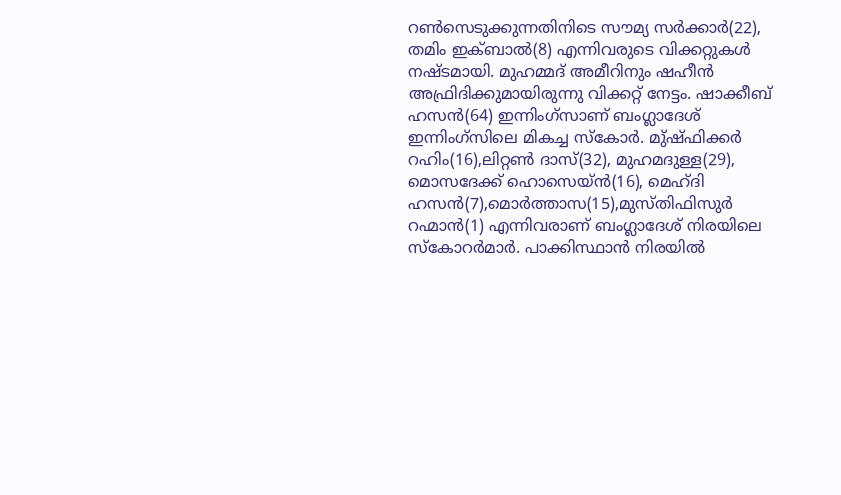റണ്‍സെടുക്കുന്നതിനിടെ സൗമ്യ സര്‍ക്കാര്‍(22), തമിം ഇക്ബാല്‍(8) എന്നിവരുടെ വിക്കറ്റുകള്‍ നഷ്ടമായി. മുഹമ്മദ് അമീറിനും ഷഹീന്‍ അഫ്രിദിക്കുമായിരുന്നു വിക്കറ്റ് നേട്ടം. ഷാക്കീബ് ഹസന്‍(64) ഇന്നിംഗ്‌സാണ് ബംഗ്ലാദേശ് ഇന്നിംഗ്‌സിലെ മികച്ച സ്‌കോര്‍. മു്ഷ്ഫിക്കര്‍ റഹിം(16),ലിറ്റണ്‍ ദാസ്(32), മുഹമദുള്ള(29), മൊസദേക്ക് ഹൊസെയ്ന്‍(16), മെഹ്ദി ഹസന്‍(7),മൊര്‍ത്താസ(15),മുസ്തിഫിസുര്‍ റഹ്മാന്‍(1) എന്നിവരാണ് ബംഗ്ലാദേശ് നിരയിലെ സ്‌കോറര്‍മാര്‍. പാക്കിസ്ഥാന്‍ നിരയില്‍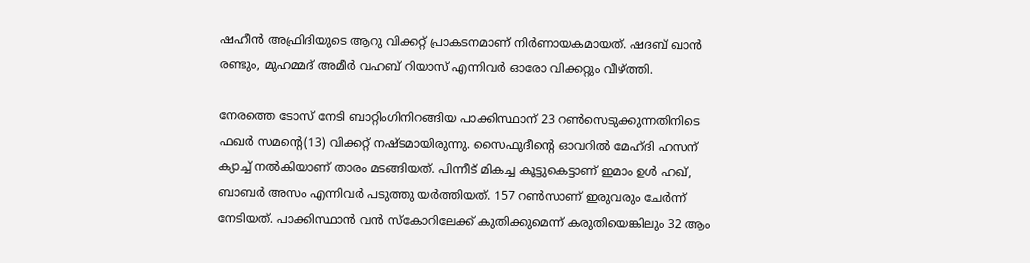ഷഹീന്‍ അഫ്രിദിയുടെ ആറു വിക്കറ്റ് പ്രാകടനമാണ് നിര്‍ണായകമായത്. ഷദബ് ഖാന്‍ രണ്ടും, മുഹമ്മദ് അമീര്‍ വഹബ് റിയാസ് എന്നിവര്‍ ഓരോ വിക്കറ്റും വീഴ്ത്തി.

നേരത്തെ ടോസ് നേടി ബാറ്റിംഗിനിറങ്ങിയ പാക്കിസ്ഥാന് 23 റണ്‍സെടുക്കുന്നതിനിടെ ഫഖര്‍ സമന്റെ(13) വിക്കറ്റ് നഷ്ടമായിരുന്നു. സൈഫുദീന്റെ ഓവറില്‍ മേഹ്ദി ഹസന് ക്യാച്ച് നല്‍കിയാണ് താരം മടങ്ങിയത്. പിന്നീട് മികച്ച കൂട്ടുകെട്ടാണ് ഇമാം ഉള്‍ ഹഖ്, ബാബര്‍ അസം എന്നിവര്‍ പടുത്തു യര്‍ത്തിയത്. 157 റണ്‍സാണ് ഇരുവരും ചേര്‍ന്ന് നേടിയത്. പാക്കിസ്ഥാന്‍ വന്‍ സ്‌കോറിലേക്ക് കുതിക്കുമെന്ന് കരുതിയെങ്കിലും 32 ആം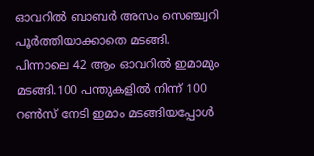ഓവറില്‍ ബാബര്‍ അസം സെഞ്ച്വറി പൂര്‍ത്തിയാക്കാതെ മടങ്ങി. പിന്നാലെ 42 ആം ഓവറില്‍ ഇമാമും മടങ്ങി.100 പന്തുകളില്‍ നിന്ന് 100 റണ്‍സ് നേടി ഇമാം മടങ്ങിയപ്പോള്‍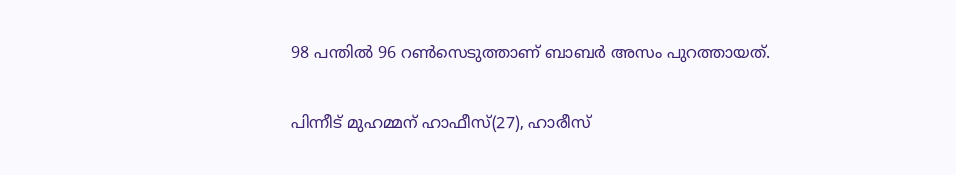98 പന്തില്‍ 96 റണ്‍സെടുത്താണ് ബാബര്‍ അസം പുറത്തായത്.

പിന്നീട് മുഹമ്മന് ഹാഫീസ്(27), ഹാരീസ്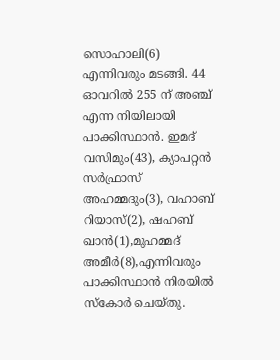സൊഹാലി(6) എന്നിവരും മടങ്ങി. 44 ഓവറില്‍ 255 ന് അഞ്ച് എന്ന നിയിലായി പാക്കിസ്ഥാന്‍. ഇമദ് വസിമും(43), ക്യാപറ്റന്‍ സര്‍ഫ്രാസ് അഹമ്മദും(3), വഹാബ് റിയാസ്(2), ഷഹബ് ഖാന്‍(1),മുഹമ്മദ് അമീര്‍(8),എന്നിവരും പാക്കിസ്ഥാന്‍ നിരയില്‍ സ്‌കോര്‍ ചെയ്തു.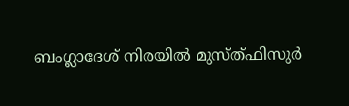ബംഗ്ലാദേശ് നിരയില്‍ മുസ്ത്ഫിസുര്‍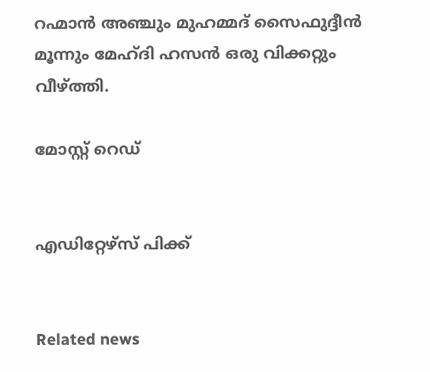റഹ്മാന്‍ അഞ്ചും മുഹമ്മദ് സൈഫുദ്ദീന്‍ മൂന്നും മേഹ്ദി ഹസന്‍ ഒരു വിക്കറ്റും വീഴ്ത്തി.

മോസ്റ്റ് റെഡ്


എഡിറ്റേഴ്സ് പിക്ക്


Related news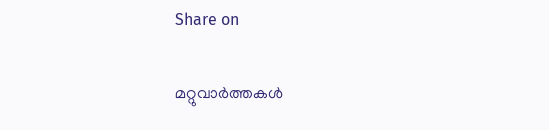Share on

മറ്റുവാര്‍ത്തകള്‍